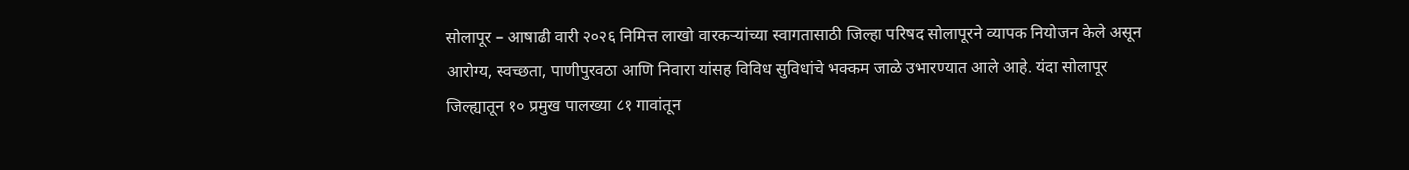सोलापूर – आषाढी वारी २०२६ निमित्त लाखो वारकऱ्यांच्या स्वागतासाठी जिल्हा परिषद सोलापूरने व्यापक नियोजन केले असून आरोग्य, स्वच्छता, पाणीपुरवठा आणि निवारा यांसह विविध सुविधांचे भक्कम जाळे उभारण्यात आले आहे. यंदा सोलापूर जिल्ह्यातून १० प्रमुख पालख्या ८१ गावांतून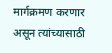मार्गक्रमण करणार असून त्यांच्यासाठी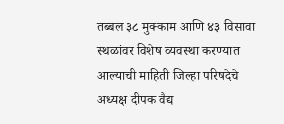तब्बल ३८ मुक्काम आणि ४३ विसावा स्थळांवर विशेष व्यवस्था करण्यात आल्याची माहिती जिल्हा परिषदेचे अध्यक्ष दीपक वैद्य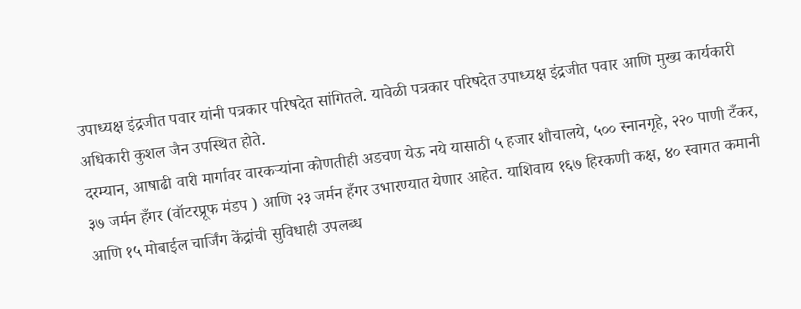उपाध्यक्ष इंद्रजीत पवार यांनी पत्रकार परिषदेत सांगितले. यावेळी पत्रकार परिषदेत उपाध्यक्ष इंद्रजीत पवार आणि मुख्य कार्यकारी अधिकारी कुशल जैन उपस्थित होते.
दरम्यान, आषाढी वारी मार्गावर वारकऱ्यांना कोणतीही अडचण येऊ नये यासाठी ५ हजार शौचालये, ५०० स्नानगृहे, २२० पाणी टँकर, ३७ जर्मन हँगर (वॉटरप्रूफ मंडप ) आणि २३ जर्मन हँगर उभारण्यात येणार आहेत. याशिवाय १६७ हिरकणी कक्ष, ४० स्वागत कमानी आणि १५ मोबाईल चार्जिंग केंद्रांची सुविधाही उपलब्ध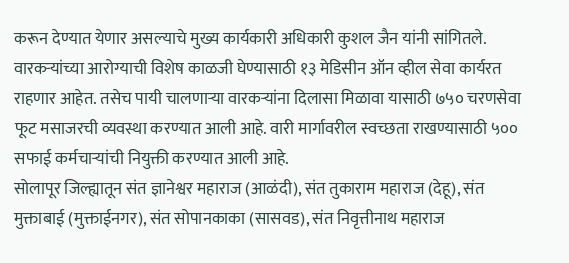करून देण्यात येणार असल्याचे मुख्य कार्यकारी अधिकारी कुशल जैन यांनी सांगितले.
वारकऱ्यांच्या आरोग्याची विशेष काळजी घेण्यासाठी १३ मेडिसीन ऑन व्हील सेवा कार्यरत राहणार आहेत. तसेच पायी चालणाऱ्या वारकऱ्यांना दिलासा मिळावा यासाठी ७५० चरणसेवा फूट मसाजरची व्यवस्था करण्यात आली आहे. वारी मार्गावरील स्वच्छता राखण्यासाठी ५०० सफाई कर्मचाऱ्यांची नियुक्ती करण्यात आली आहे.
सोलापूर जिल्ह्यातून संत ज्ञानेश्वर महाराज (आळंदी), संत तुकाराम महाराज (देहू), संत मुक्ताबाई (मुक्ताईनगर), संत सोपानकाका (सासवड), संत निवृत्तीनाथ महाराज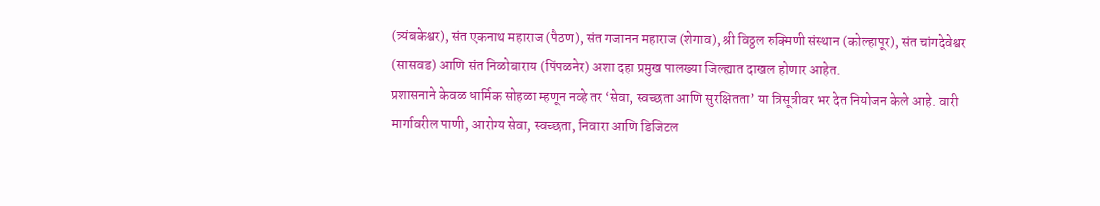(त्र्यंबकेश्वर), संत एकनाथ महाराज (पैठण), संत गजानन महाराज (शेगाव), श्री विठ्ठल रुक्मिणी संस्थान (कोल्हापूर), संत चांगदेवेश्वर (सासवड) आणि संत निळोबाराय (पिंपळनेर) अशा दहा प्रमुख पालख्या जिल्ह्यात दाखल होणार आहेत.
प्रशासनाने केवळ धार्मिक सोहळा म्हणून नव्हे तर ‘सेवा, स्वच्छता आणि सुरक्षितता’ या त्रिसूत्रीवर भर देत नियोजन केले आहे. वारी मार्गावरील पाणी, आरोग्य सेवा, स्वच्छता, निवारा आणि डिजिटल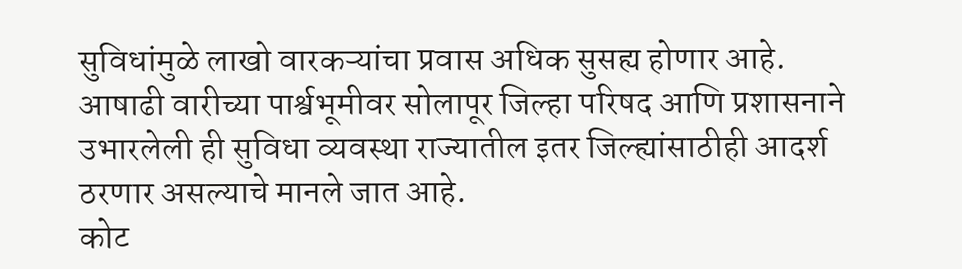सुविधांमुळे लाखो वारकऱ्यांचा प्रवास अधिक सुसह्य होणार आहे. आषाढी वारीच्या पार्श्वभूमीवर सोलापूर जिल्हा परिषद आणि प्रशासनाने उभारलेली ही सुविधा व्यवस्था राज्यातील इतर जिल्ह्यांसाठीही आदर्श ठरणार असल्याचे मानले जात आहे.
कोट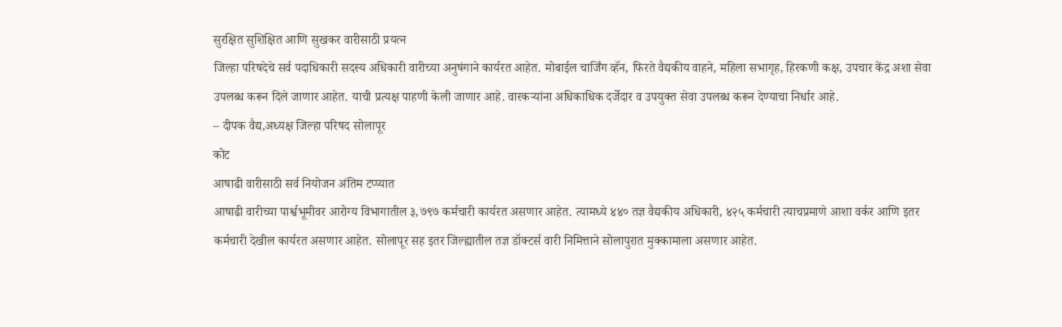सुरक्षित सुशिक्षित आणि सुखकर वारीसाठी प्रयत्न
जिल्हा परिषदेचे सर्व पदाधिकारी सदस्य अधिकारी वारीच्या अनुषंगाने कार्यरत आहेत. मोबाईल चार्जिंग व्हॅन, फिरते वैद्यकीय वाहने, महिला सभागृह, हिरकणी कक्ष, उपचार केंद्र अशा सेवा उपलब्ध करून दिले जाणार आहेत. याची प्रत्यक्ष पाहणी केली जाणार आहे. वारकऱ्यांना अधिकाधिक दर्जेदार व उपयुक्त सेवा उपलब्ध करून देण्याचा निर्धार आहे.
– दीपक वैद्य,अध्यक्ष जिल्हा परिषद सोलापूर
कोट
आषाढी वारीसाठी सर्व नियोजन अंतिम टप्प्यात
आषाढी वारीच्या पार्श्वभूमीवर आरोग्य विभागातील ३,७९७ कर्मचारी कार्यरत असणार आहेत. त्यामध्ये ४४० तज्ञ वैद्यकीय अधिकारी, ४२५ कर्मचारी त्याचप्रमाणे आशा वर्कर आणि इतर कर्मचारी देखील कार्यरत असणार आहेत. सोलापूर सह इतर जिल्ह्यातील तज्ञ डॉक्टर्स वारी निमित्ताने सोलापुरात मुक्कामाला असणार आहेत.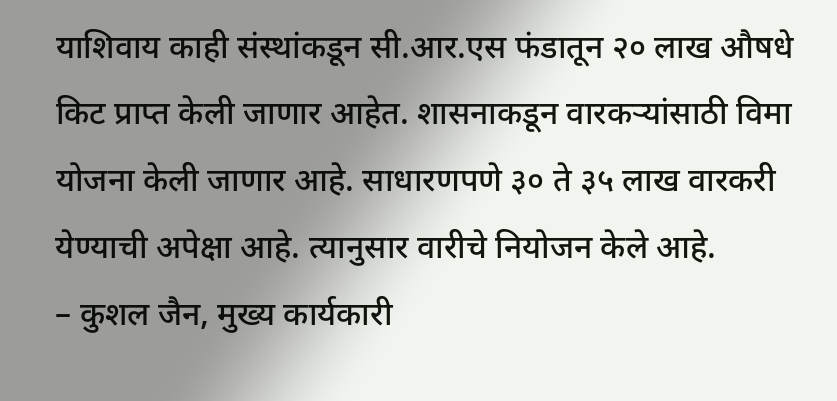याशिवाय काही संस्थांकडून सी.आर.एस फंडातून २० लाख औषधे किट प्राप्त केली जाणार आहेत. शासनाकडून वारकऱ्यांसाठी विमा योजना केली जाणार आहे. साधारणपणे ३० ते ३५ लाख वारकरी येण्याची अपेक्षा आहे. त्यानुसार वारीचे नियोजन केले आहे.
– कुशल जैन, मुख्य कार्यकारी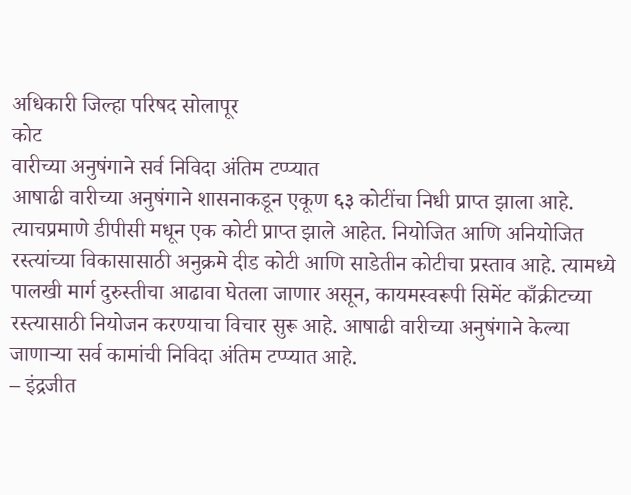अधिकारी जिल्हा परिषद सोलापूर
कोट
वारीच्या अनुषंगाने सर्व निविदा अंतिम टप्प्यात
आषाढी वारीच्या अनुषंगाने शासनाकडून एकूण ६३ कोटींचा निधी प्राप्त झाला आहे. त्याचप्रमाणे डीपीसी मधून एक कोटी प्राप्त झाले आहेत. नियोजित आणि अनियोजित रस्त्यांच्या विकासासाठी अनुक्रमे दीड कोटी आणि साडेतीन कोटीचा प्रस्ताव आहे. त्यामध्ये पालखी मार्ग दुरुस्तीचा आढावा घेतला जाणार असून, कायमस्वरूपी सिमेंट काँक्रीटच्या रस्त्यासाठी नियोजन करण्याचा विचार सुरू आहे. आषाढी वारीच्या अनुषंगाने केल्या जाणाऱ्या सर्व कामांची निविदा अंतिम टप्प्यात आहे.
– इंद्रजीत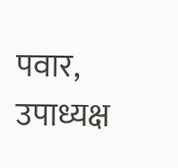पवार, उपाध्यक्ष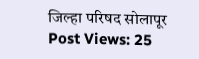जिल्हा परिषद सोलापूर
Post Views: 25